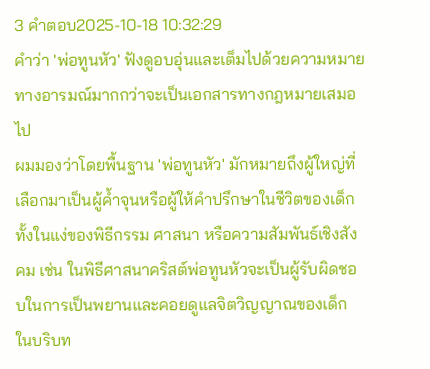3 คำตอบ2025-10-18 10:32:29
คำว่า 'พ่อทูนหัว' ฟังดูอบอุ่นและเต็มไปด้วยความหมายทางอารมณ์มากกว่าจะเป็นเอกสารทางกฎหมายเสมอไป
ผมมองว่าโดยพื้นฐาน 'พ่อทูนหัว' มักหมายถึงผู้ใหญ่ที่เลือกมาเป็นผู้ค้ำจุนหรือผู้ให้คำปรึกษาในชีวิตของเด็ก ทั้งในแง่ของพิธีกรรม ศาสนา หรือความสัมพันธ์เชิงสังคม เช่น ในพิธีศาสนาคริสต์พ่อทูนหัวจะเป็นผู้รับผิดชอบในการเป็นพยานและคอยดูแลจิตวิญญาณของเด็ก ในบริบท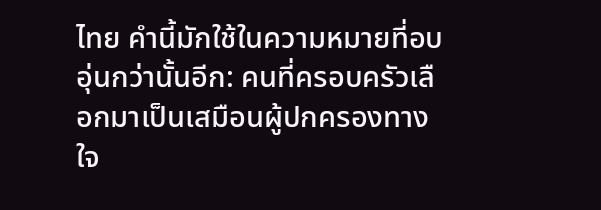ไทย คำนี้มักใช้ในความหมายที่อบอุ่นกว่านั้นอีก: คนที่ครอบครัวเลือกมาเป็นเสมือนผู้ปกครองทางใจ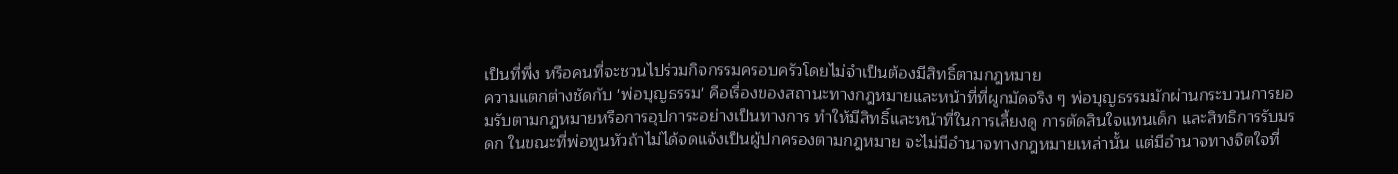เป็นที่พึ่ง หรือคนที่จะชวนไปร่วมกิจกรรมครอบครัวโดยไม่จำเป็นต้องมีสิทธิ์ตามกฎหมาย
ความแตกต่างชัดกับ 'พ่อบุญธรรม' คือเรื่องของสถานะทางกฎหมายและหน้าที่ที่ผูกมัดจริง ๆ พ่อบุญธรรมมักผ่านกระบวนการยอมรับตามกฎหมายหรือการอุปการะอย่างเป็นทางการ ทำให้มีสิทธิ์และหน้าที่ในการเลี้ยงดู การตัดสินใจแทนเด็ก และสิทธิการรับมรดก ในขณะที่พ่อทูนหัวถ้าไม่ได้จดแจ้งเป็นผู้ปกครองตามกฎหมาย จะไม่มีอำนาจทางกฎหมายเหล่านั้น แต่มีอำนาจทางจิตใจที่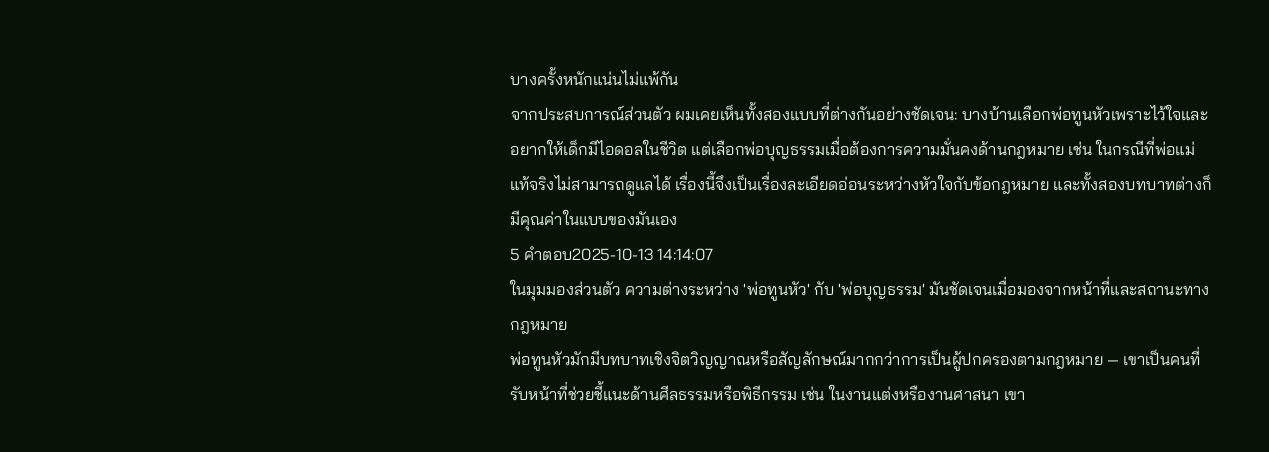บางครั้งหนักแน่นไม่แพ้กัน
จากประสบการณ์ส่วนตัว ผมเคยเห็นทั้งสองแบบที่ต่างกันอย่างชัดเจน: บางบ้านเลือกพ่อทูนหัวเพราะไว้ใจและอยากให้เด็กมีไอดอลในชีวิต แต่เลือกพ่อบุญธรรมเมื่อต้องการความมั่นคงด้านกฎหมาย เช่น ในกรณีที่พ่อแม่แท้จริงไม่สามารถดูแลได้ เรื่องนี้จึงเป็นเรื่องละเอียดอ่อนระหว่างหัวใจกับข้อกฎหมาย และทั้งสองบทบาทต่างก็มีคุณค่าในแบบของมันเอง
5 คำตอบ2025-10-13 14:14:07
ในมุมมองส่วนตัว ความต่างระหว่าง 'พ่อทูนหัว' กับ 'พ่อบุญธรรม' มันชัดเจนเมื่อมองจากหน้าที่และสถานะทางกฎหมาย
พ่อทูนหัวมักมีบทบาทเชิงจิตวิญญาณหรือสัญลักษณ์มากกว่าการเป็นผู้ปกครองตามกฎหมาย — เขาเป็นคนที่รับหน้าที่ช่วยชี้แนะด้านศีลธรรมหรือพิธีกรรม เช่น ในงานแต่งหรืองานศาสนา เขา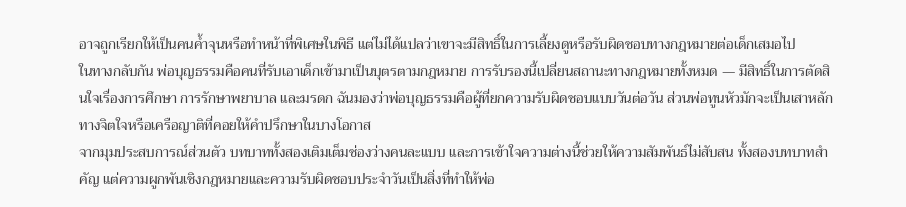อาจถูกเรียกให้เป็นคนค้ำจุนหรือทำหน้าที่พิเศษในพิธี แต่ไม่ได้แปลว่าเขาจะมีสิทธิ์ในการเลี้ยงดูหรือรับผิดชอบทางกฎหมายต่อเด็กเสมอไป
ในทางกลับกัน พ่อบุญธรรมคือคนที่รับเอาเด็กเข้ามาเป็นบุตรตามกฎหมาย การรับรองนี้เปลี่ยนสถานะทางกฎหมายทั้งหมด — มีสิทธิ์ในการตัดสินใจเรื่องการศึกษา การรักษาพยาบาล และมรดก ฉันมองว่าพ่อบุญธรรมคือผู้ที่ยกความรับผิดชอบแบบวันต่อวัน ส่วนพ่อทูนหัวมักจะเป็นเสาหลักทางจิตใจหรือเครือญาติที่คอยให้คำปรึกษาในบางโอกาส
จากมุมประสบการณ์ส่วนตัว บทบาททั้งสองเติมเต็มช่องว่างคนละแบบ และการเข้าใจความต่างนี้ช่วยให้ความสัมพันธ์ไม่สับสน ทั้งสองบทบาทสำคัญ แต่ความผูกพันเชิงกฎหมายและความรับผิดชอบประจำวันเป็นสิ่งที่ทำให้พ่อ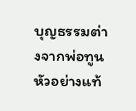บุญธรรมต่างจากพ่อทูนหัวอย่างแท้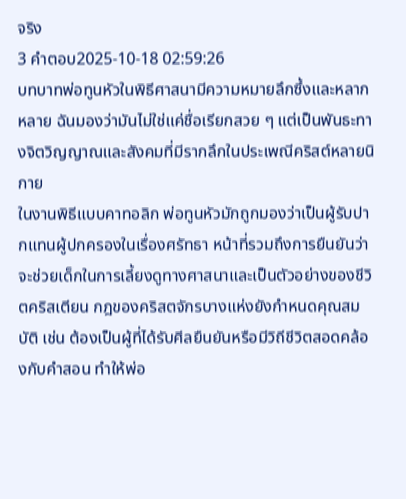จริง
3 คำตอบ2025-10-18 02:59:26
บทบาทพ่อทูนหัวในพิธีศาสนามีความหมายลึกซึ้งและหลากหลาย ฉันมองว่ามันไม่ใช่แค่ชื่อเรียกสวย ๆ แต่เป็นพันธะทางจิตวิญญาณและสังคมที่มีรากลึกในประเพณีคริสต์หลายนิกาย
ในงานพิธีแบบคาทอลิก พ่อทูนหัวมักถูกมองว่าเป็นผู้รับปากแทนผู้ปกครองในเรื่องศรัทธา หน้าที่รวมถึงการยืนยันว่าจะช่วยเด็กในการเลี้ยงดูทางศาสนาและเป็นตัวอย่างของชีวิตคริสเตียน กฎของคริสตจักรบางแห่งยังกำหนดคุณสมบัติ เช่น ต้องเป็นผู้ที่ได้รับศีลยืนยันหรือมีวิถีชีวิตสอดคล้องกับคำสอน ทำให้พ่อ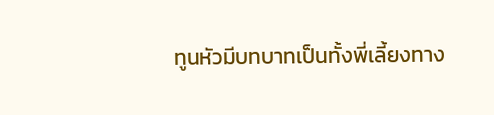ทูนหัวมีบทบาทเป็นทั้งพี่เลี้ยงทาง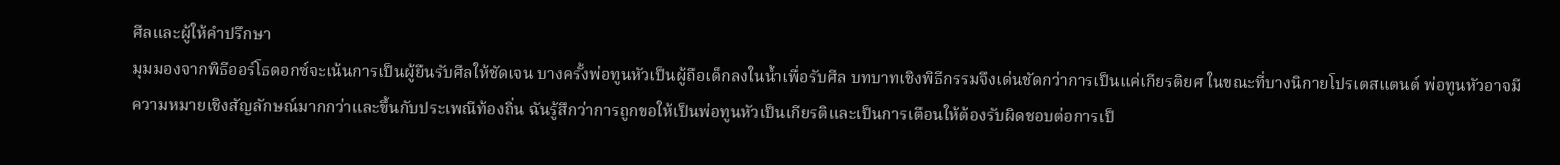ศีลและผู้ให้คำปรึกษา
มุมมองจากพิธีออร์โธดอกซ์จะเน้นการเป็นผู้ยืนรับศีลให้ชัดเจน บางครั้งพ่อทูนหัวเป็นผู้ถือเด็กลงในน้ำเพื่อรับศีล บทบาทเชิงพิธีกรรมจึงเด่นชัดกว่าการเป็นแค่เกียรติยศ ในขณะที่บางนิกายโปรเตสแตนต์ พ่อทูนหัวอาจมีความหมายเชิงสัญลักษณ์มากกว่าและขึ้นกับประเพณีท้องถิ่น ฉันรู้สึกว่าการถูกขอให้เป็นพ่อทูนหัวเป็นเกียรติและเป็นการเตือนให้ต้องรับผิดชอบต่อการเป็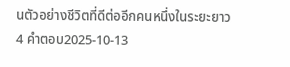นตัวอย่างชีวิตที่ดีต่ออีกคนหนึ่งในระยะยาว
4 คำตอบ2025-10-13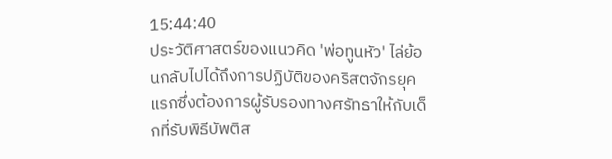15:44:40
ประวัติศาสตร์ของแนวคิด 'พ่อทูนหัว' ไล่ย้อนกลับไปได้ถึงการปฏิบัติของคริสตจักรยุคแรกซึ่งต้องการผู้รับรองทางศรัทธาให้กับเด็กที่รับพิธีบัพติส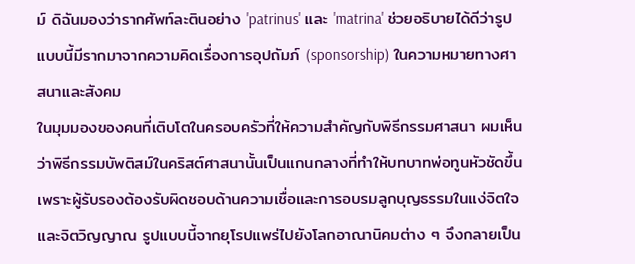ม์ ดิฉันมองว่ารากศัพท์ละตินอย่าง 'patrinus' และ 'matrina' ช่วยอธิบายได้ดีว่ารูปแบบนี้มีรากมาจากความคิดเรื่องการอุปถัมภ์ (sponsorship) ในความหมายทางศาสนาและสังคม
ในมุมมองของคนที่เติบโตในครอบครัวที่ให้ความสำคัญกับพิธีกรรมศาสนา ผมเห็นว่าพิธีกรรมบัพติสม์ในคริสต์ศาสนานั้นเป็นแกนกลางที่ทำให้บทบาทพ่อทูนหัวชัดขึ้น เพราะผู้รับรองต้องรับผิดชอบด้านความเชื่อและการอบรมลูกบุญธรรมในแง่จิตใจและจิตวิญญาณ รูปแบบนี้จากยุโรปแพร่ไปยังโลกอาณานิคมต่าง ๆ จึงกลายเป็น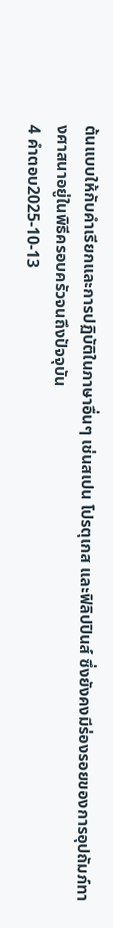ต้นแบบให้กับคำเรียกและการปฏิบัติในภาษาอื่นๆ เช่นสเปน โปรตุเกส และฟิลิปปินส์ ซึ่งยังคงมีร่องรอยของการอุปถัมภ์ทางศาสนาอยู่ในพิธีครอบครัวจนถึงปัจจุบัน
4 คำตอบ2025-10-13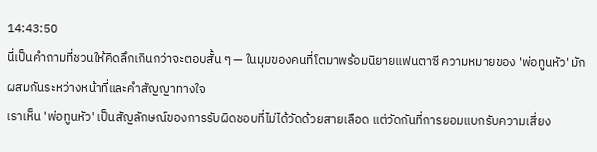14:43:50
นี่เป็นคำถามที่ชวนให้คิดลึกเกินกว่าจะตอบสั้น ๆ — ในมุมของคนที่โตมาพร้อมนิยายแฟนตาซี ความหมายของ 'พ่อทูนหัว' มักผสมกันระหว่างหน้าที่และคำสัญญาทางใจ
เราเห็น 'พ่อทูนหัว' เป็นสัญลักษณ์ของการรับผิดชอบที่ไม่ได้วัดด้วยสายเลือด แต่วัดกันที่การยอมแบกรับความเสี่ยง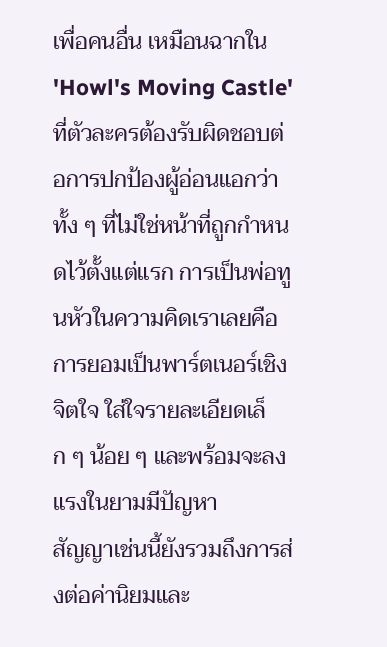เพื่อคนอื่น เหมือนฉากใน 'Howl's Moving Castle' ที่ตัวละครต้องรับผิดชอบต่อการปกป้องผู้อ่อนแอกว่าทั้ง ๆ ที่ไม่ใช่หน้าที่ถูกกำหนดไว้ตั้งแต่แรก การเป็นพ่อทูนหัวในความคิดเราเลยคือการยอมเป็นพาร์ตเนอร์เชิงจิตใจ ใส่ใจรายละเอียดเล็ก ๆ น้อย ๆ และพร้อมจะลงแรงในยามมีปัญหา
สัญญาเช่นนี้ยังรวมถึงการส่งต่อค่านิยมและ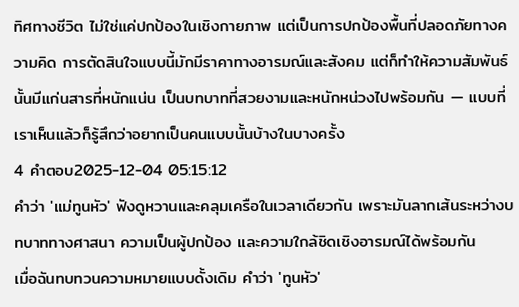ทิศทางชีวิต ไม่ใช่แค่ปกป้องในเชิงกายภาพ แต่เป็นการปกป้องพื้นที่ปลอดภัยทางความคิด การตัดสินใจแบบนี้มักมีราคาทางอารมณ์และสังคม แต่ก็ทำให้ความสัมพันธ์นั้นมีแก่นสารที่หนักแน่น เป็นบทบาทที่สวยงามและหนักหน่วงไปพร้อมกัน — แบบที่เราเห็นแล้วก็รู้สึกว่าอยากเป็นคนแบบนั้นบ้างในบางครั้ง
4 คำตอบ2025-12-04 05:15:12
คำว่า 'แม่ทูนหัว' ฟังดูหวานและคลุมเครือในเวลาเดียวกัน เพราะมันลากเส้นระหว่างบทบาททางศาสนา ความเป็นผู้ปกป้อง และความใกล้ชิดเชิงอารมณ์ได้พร้อมกัน
เมื่อฉันทบทวนความหมายแบบดั้งเดิม คำว่า 'ทูนหัว'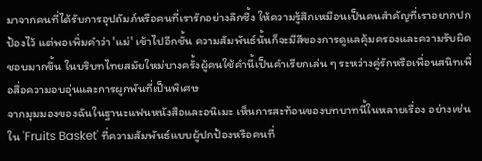มาจากคนที่ได้รับการอุปถัมภ์หรือคนที่เรารักอย่างลึกซึ้ง ให้ความรู้สึกเหมือนเป็นคนสำคัญที่เราอยากปกป้องไว้ แต่พอเพิ่มคำว่า 'แม่' เข้าไปอีกชั้น ความสัมพันธ์นั้นก็จะมีสีของการดูแลคุ้มครองและความรับผิดชอบมากขึ้น ในบริบทไทยสมัยใหม่บางครั้งผู้คนใช้คำนี้เป็นคำเรียกเล่น ๆ ระหว่างคู่รักหรือเพื่อนสนิทเพื่อสื่อความอบอุ่นและการผูกพันที่เป็นพิเศษ
จากมุมมองของฉันในฐานะแฟนหนังสือและอนิเมะ เห็นการสะท้อนของบทบาทนี้ในหลายเรื่อง อย่างเช่นใน 'Fruits Basket' ที่ความสัมพันธ์แบบผู้ปกป้องหรือคนที่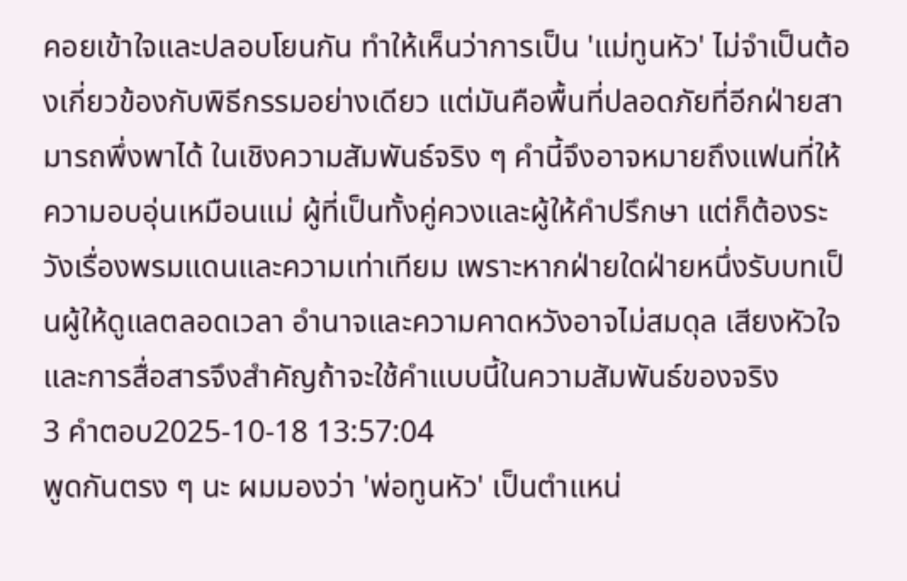คอยเข้าใจและปลอบโยนกัน ทำให้เห็นว่าการเป็น 'แม่ทูนหัว' ไม่จำเป็นต้องเกี่ยวข้องกับพิธีกรรมอย่างเดียว แต่มันคือพื้นที่ปลอดภัยที่อีกฝ่ายสามารถพึ่งพาได้ ในเชิงความสัมพันธ์จริง ๆ คำนี้จึงอาจหมายถึงแฟนที่ให้ความอบอุ่นเหมือนแม่ ผู้ที่เป็นทั้งคู่ควงและผู้ให้คำปรึกษา แต่ก็ต้องระวังเรื่องพรมแดนและความเท่าเทียม เพราะหากฝ่ายใดฝ่ายหนึ่งรับบทเป็นผู้ให้ดูแลตลอดเวลา อำนาจและความคาดหวังอาจไม่สมดุล เสียงหัวใจและการสื่อสารจึงสำคัญถ้าจะใช้คำแบบนี้ในความสัมพันธ์ของจริง
3 คำตอบ2025-10-18 13:57:04
พูดกันตรง ๆ นะ ผมมองว่า 'พ่อทูนหัว' เป็นตำแหน่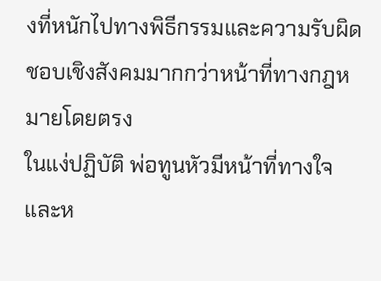งที่หนักไปทางพิธีกรรมและความรับผิดชอบเชิงสังคมมากกว่าหน้าที่ทางกฎหมายโดยตรง
ในแง่ปฏิบัติ พ่อทูนหัวมีหน้าที่ทางใจและห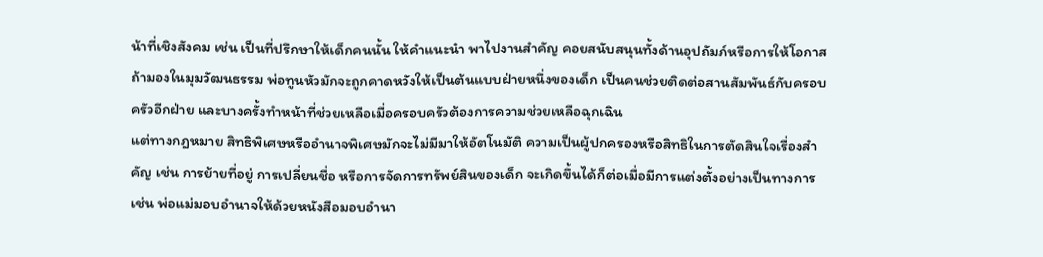น้าที่เชิงสังคม เช่น เป็นที่ปรึกษาให้เด็กคนนั้น ให้คำแนะนำ พาไปงานสำคัญ คอยสนับสนุนทั้งด้านอุปถัมภ์หรือการให้โอกาส ถ้ามองในมุมวัฒนธรรม พ่อทูนหัวมักจะถูกคาดหวังให้เป็นต้นแบบฝ่ายหนึ่งของเด็ก เป็นคนช่วยติดต่อสานสัมพันธ์กับครอบครัวอีกฝ่าย และบางครั้งทำหน้าที่ช่วยเหลือเมื่อครอบครัวต้องการความช่วยเหลือฉุกเฉิน
แต่ทางกฎหมาย สิทธิพิเศษหรืออำนาจพิเศษมักจะไม่มีมาให้อัตโนมัติ ความเป็นผู้ปกครองหรือสิทธิในการตัดสินใจเรื่องสำคัญ เช่น การย้ายที่อยู่ การเปลี่ยนชื่อ หรือการจัดการทรัพย์สินของเด็ก จะเกิดขึ้นได้ก็ต่อเมื่อมีการแต่งตั้งอย่างเป็นทางการ เช่น พ่อแม่มอบอำนาจให้ด้วยหนังสือมอบอำนา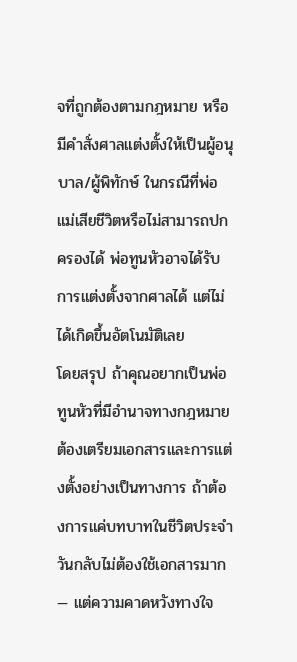จที่ถูกต้องตามกฎหมาย หรือมีคำสั่งศาลแต่งตั้งให้เป็นผู้อนุบาล/ผู้พิทักษ์ ในกรณีที่พ่อแม่เสียชีวิตหรือไม่สามารถปกครองได้ พ่อทูนหัวอาจได้รับการแต่งตั้งจากศาลได้ แต่ไม่ได้เกิดขึ้นอัตโนมัติเลย
โดยสรุป ถ้าคุณอยากเป็นพ่อทูนหัวที่มีอำนาจทางกฎหมาย ต้องเตรียมเอกสารและการแต่งตั้งอย่างเป็นทางการ ถ้าต้องการแค่บทบาทในชีวิตประจำวันกลับไม่ต้องใช้เอกสารมาก — แต่ความคาดหวังทางใจ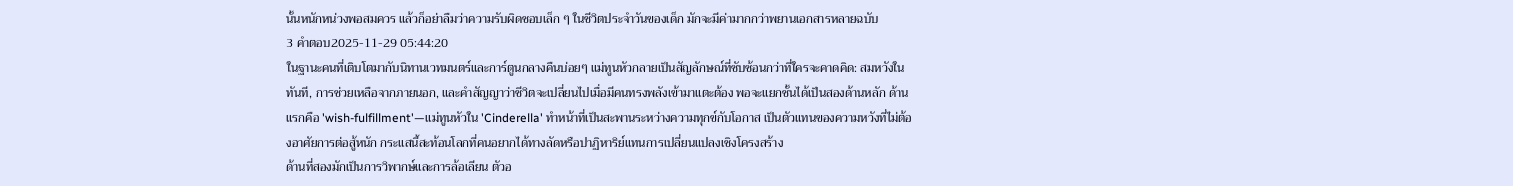นั้นหนักหน่วงพอสมควร แล้วก็อย่าลืมว่าความรับผิดชอบเล็ก ๆ ในชีวิตประจำวันของเด็ก มักจะมีค่ามากกว่าพยานเอกสารหลายฉบับ
3 คำตอบ2025-11-29 05:44:20
ในฐานะคนที่เติบโตมากับนิทานเวทมนตร์และการ์ตูนกลางคืนบ่อยๆ แม่ทูนหัวกลายเป็นสัญลักษณ์ที่ซับซ้อนกว่าที่ใครจะคาดคิด: สมหวังในทันที, การช่วยเหลือจากภายนอก, และคำสัญญาว่าชีวิตจะเปลี่ยนไปเมื่อมีคนทรงพลังเข้ามาแตะต้อง พอจะแยกชั้นได้เป็นสองด้านหลัก ด้านแรกคือ 'wish-fulfillment'—แม่ทูนหัวใน 'Cinderella' ทำหน้าที่เป็นสะพานระหว่างความทุกข์กับโอกาส เป็นตัวแทนของความหวังที่ไม่ต้องอาศัยการต่อสู้หนัก กระแสนี้สะท้อนโลกที่คนอยากได้ทางลัดหรือปาฏิหาริย์แทนการเปลี่ยนแปลงเชิงโครงสร้าง
ด้านที่สองมักเป็นการวิพากษ์และการล้อเลียน ตัวอ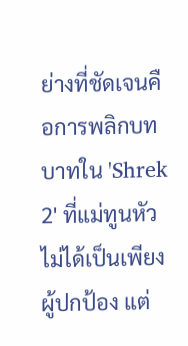ย่างที่ชัดเจนคือการพลิกบทบาทใน 'Shrek 2' ที่แม่ทูนหัวไม่ได้เป็นเพียงผู้ปกป้อง แต่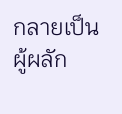กลายเป็นผู้ผลัก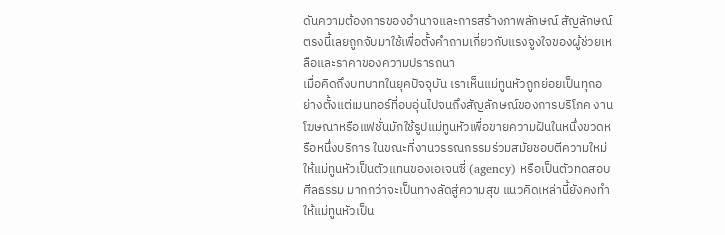ดันความต้องการของอำนาจและการสร้างภาพลักษณ์ สัญลักษณ์ตรงนี้เลยถูกจับมาใช้เพื่อตั้งคำถามเกี่ยวกับแรงจูงใจของผู้ช่วยเหลือและราคาของความปรารถนา
เมื่อคิดถึงบทบาทในยุคปัจจุบัน เราเห็นแม่ทูนหัวถูกย่อยเป็นทุกอย่างตั้งแต่เมนทอร์ที่อบอุ่นไปจนถึงสัญลักษณ์ของการบริโภค งานโฆษณาหรือแฟชั่นมักใช้รูปแม่ทูนหัวเพื่อขายความฝันในหนึ่งขวดหรือหนึ่งบริการ ในขณะที่งานวรรณกรรมร่วมสมัยชอบตีความใหม่ให้แม่ทูนหัวเป็นตัวแทนของเอเจนซี่ (agency) หรือเป็นตัวทดสอบศีลธรรม มากกว่าจะเป็นทางลัดสู่ความสุข แนวคิดเหล่านี้ยังคงทำให้แม่ทูนหัวเป็น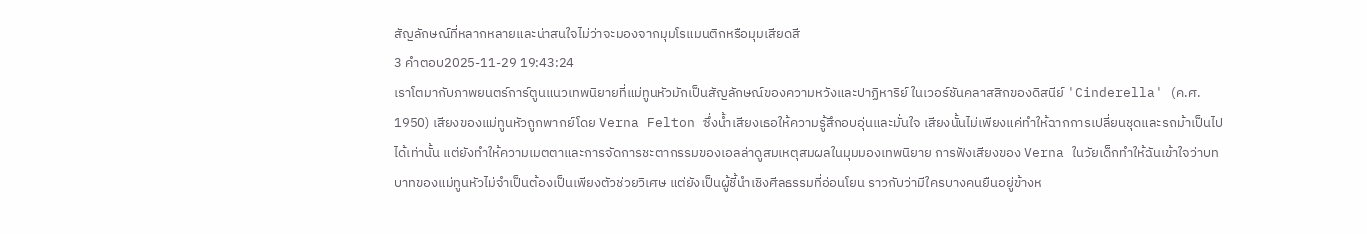สัญลักษณ์ที่หลากหลายและน่าสนใจไม่ว่าจะมองจากมุมโรแมนติกหรือมุมเสียดสี
3 คำตอบ2025-11-29 19:43:24
เราโตมากับภาพยนตร์การ์ตูนแนวเทพนิยายที่แม่ทูนหัวมักเป็นสัญลักษณ์ของความหวังและปาฏิหาริย์ ในเวอร์ชันคลาสสิกของดิสนีย์ 'Cinderella' (ค.ศ. 1950) เสียงของแม่ทูนหัวถูกพากย์โดย Verna Felton ซึ่งน้ำเสียงเธอให้ความรู้สึกอบอุ่นและมั่นใจ เสียงนั้นไม่เพียงแค่ทำให้ฉากการเปลี่ยนชุดและรถม้าเป็นไปได้เท่านั้น แต่ยังทำให้ความเมตตาและการจัดการชะตากรรมของเอลล่าดูสมเหตุสมผลในมุมมองเทพนิยาย การฟังเสียงของ Verna ในวัยเด็กทำให้ฉันเข้าใจว่าบทบาทของแม่ทูนหัวไม่จำเป็นต้องเป็นเพียงตัวช่วยวิเศษ แต่ยังเป็นผู้ชี้นำเชิงศีลธรรมที่อ่อนโยน ราวกับว่ามีใครบางคนยืนอยู่ข้างห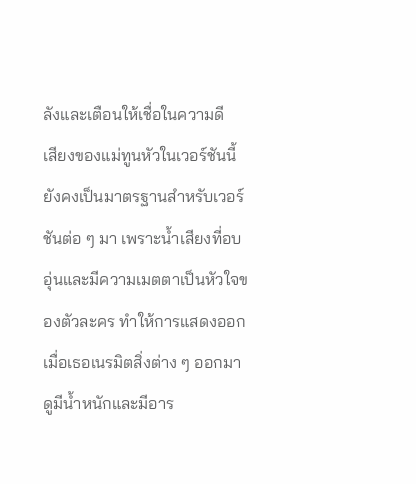ลังและเตือนให้เชื่อในความดี
เสียงของแม่ทูนหัวในเวอร์ชันนี้ยังคงเป็นมาตรฐานสำหรับเวอร์ชันต่อ ๆ มา เพราะน้ำเสียงที่อบอุ่นและมีความเมตตาเป็นหัวใจของตัวละคร ทำให้การแสดงออกเมื่อเธอเนรมิตสิ่งต่าง ๆ ออกมาดูมีน้ำหนักและมีอาร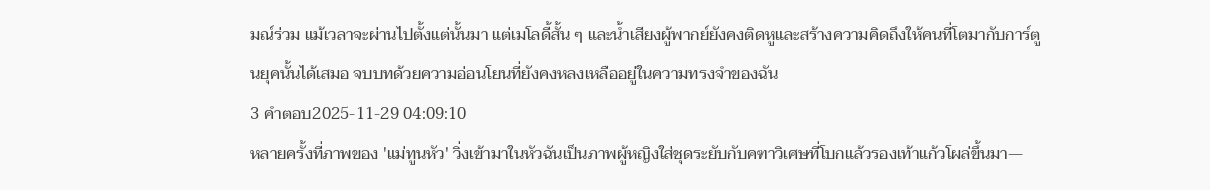มณ์ร่วม แม้เวลาจะผ่านไปตั้งแต่นั้นมา แต่เมโลดี้สั้น ๆ และน้ำเสียงผู้พากย์ยังคงติดหูและสร้างความคิดถึงให้คนที่โตมากับการ์ตูนยุคนั้นได้เสมอ จบบทด้วยความอ่อนโยนที่ยังคงหลงเหลืออยู่ในความทรงจำของฉัน
3 คำตอบ2025-11-29 04:09:10
หลายครั้งที่ภาพของ 'แม่ทูนหัว' วิ่งเข้ามาในหัวฉันเป็นภาพผู้หญิงใส่ชุดระยับกับคฑาวิเศษที่โบกแล้วรองเท้าแก้วโผล่ขึ้นมา—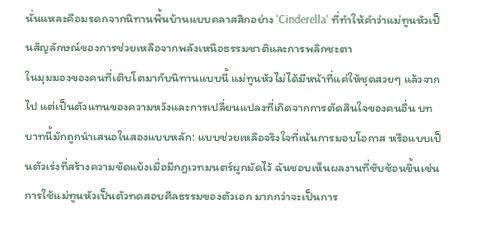นั่นแหละคือมรดกจากนิทานพื้นบ้านแบบคลาสสิกอย่าง 'Cinderella' ที่ทำให้คำว่าแม่ทูนหัวเป็นสัญลักษณ์ของการช่วยเหลือจากพลังเหนือธรรมชาติและการพลิกชะตา
ในมุมมองของคนที่เติบโตมากับนิทานแบบนี้ แม่ทูนหัวไม่ได้มีหน้าที่แค่ให้ชุดสวยๆ แล้วจากไป แต่เป็นตัวแทนของความหวังและการเปลี่ยนแปลงที่เกิดจากการตัดสินใจของคนอื่น บทบาทนี้มักถูกนำเสนอในสองแบบหลัก: แบบช่วยเหลือจริงใจที่เน้นการมอบโอกาส หรือแบบเป็นตัวเร่งที่สร้างความขัดแย้งเมื่อมีกฎเวทมนตร์ผูกมัดไว้ ฉันชอบเห็นผลงานที่ซับซ้อนขึ้นเช่นการใช้แม่ทูนหัวเป็นตัวทดสอบศีลธรรมของตัวเอก มากกว่าจะเป็นการ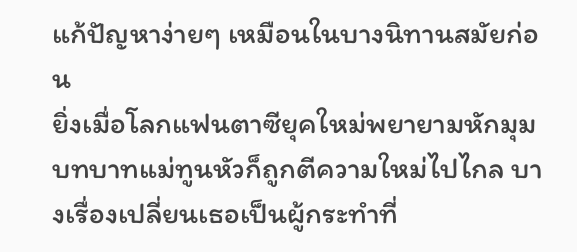แก้ปัญหาง่ายๆ เหมือนในบางนิทานสมัยก่อน
ยิ่งเมื่อโลกแฟนตาซียุคใหม่พยายามหักมุม บทบาทแม่ทูนหัวก็ถูกตีความใหม่ไปไกล บางเรื่องเปลี่ยนเธอเป็นผู้กระทำที่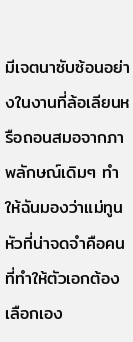มีเจตนาซับซ้อนอย่างในงานที่ล้อเลียนหรือถอนสมอจากภาพลักษณ์เดิมๆ ทำให้ฉันมองว่าแม่ทูนหัวที่น่าจดจำคือคนที่ทำให้ตัวเอกต้องเลือกเอง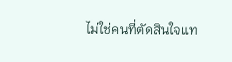ไม่ใช่คนที่ตัดสินใจแท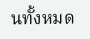นทั้งหมด